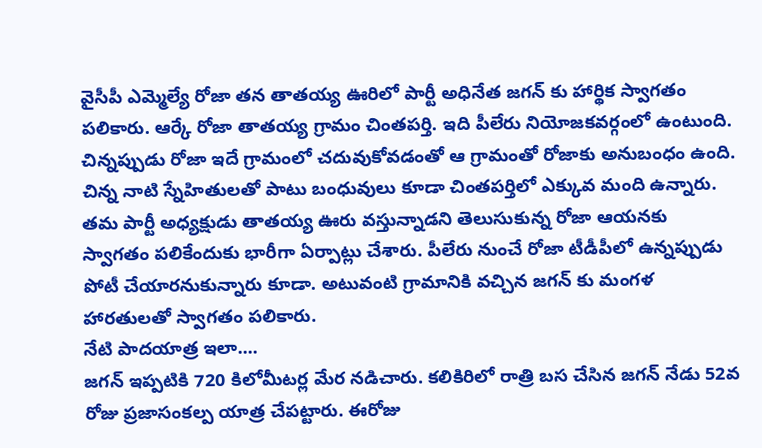వైసీపీ ఎమ్మెల్యే రోజా తన తాతయ్య ఊరిలో పార్టీ అధినేత జగన్ కు హార్థిక స్వాగతం పలికారు. ఆర్కే రోజా తాతయ్య గ్రామం చింతపర్తి. ఇది పీలేరు నియోజకవర్గంలో ఉంటుంది. చిన్నప్పుడు రోజా ఇదే గ్రామంలో చదువుకోవడంతో ఆ గ్రామంతో రోజాకు అనుబంధం ఉంది. చిన్న నాటి స్నేహితులతో పాటు బంధువులు కూడా చింతపర్తిలో ఎక్కువ మంది ఉన్నారు. తమ పార్టీ అధ్యక్షుడు తాతయ్య ఊరు వస్తున్నాడని తెలుసుకున్న రోజా ఆయనకు స్వాగతం పలికేందుకు భారీగా ఏర్పాట్లు చేశారు. పీలేరు నుంచే రోజా టీడీపీలో ఉన్నప్పుడు పోటీ చేయారనుకున్నారు కూడా. అటువంటి గ్రామానికి వచ్చిన జగన్ కు మంగళ హారతులతో స్వాగతం పలికారు.
నేటి పాదయాత్ర ఇలా....
జగన్ ఇప్పటికి 720 కిలోమీటర్ల మేర నడిచారు. కలికిరిలో రాత్రి బస చేసిన జగన్ నేడు 52వ రోజు ప్రజాసంకల్ప యాత్ర చేపట్టారు. ఈరోజు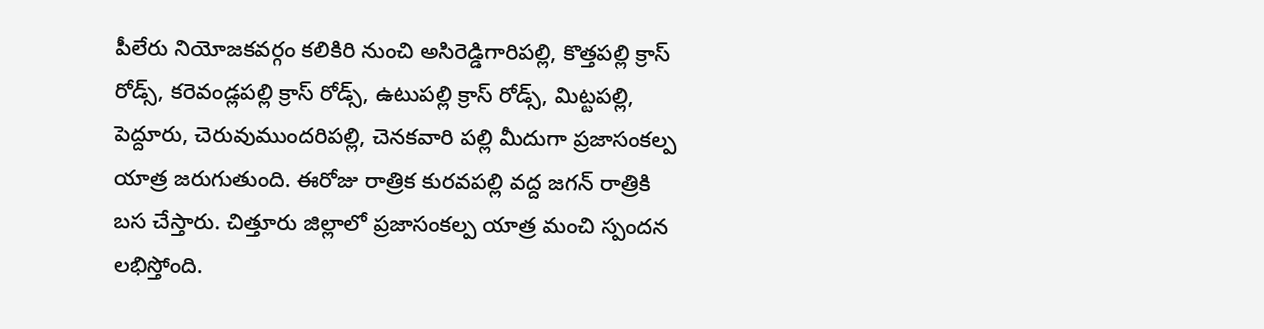పీలేరు నియోజకవర్గం కలికిరి నుంచి అసిరెడ్డిగారిపల్లి, కొత్తపల్లి క్రాస్ రోడ్స్, కరెవండ్లపల్లి క్రాస్ రోడ్స్, ఉటుపల్లి క్రాస్ రోడ్స్, మిట్టపల్లి, పెద్దూరు, చెరువుముందరిపల్లి, చెనకవారి పల్లి మీదుగా ప్రజాసంకల్ప యాత్ర జరుగుతుంది. ఈరోజు రాత్రిక కురవపల్లి వద్ద జగన్ రాత్రికి బస చేస్తారు. చిత్తూరు జిల్లాలో ప్రజాసంకల్ప యాత్ర మంచి స్పందన లభిస్తోంది.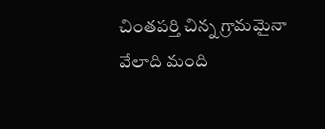చింతపర్తి చిన్న గ్రామమైనా వేలాది మంది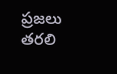ప్రజలు తరలి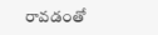రావడంతో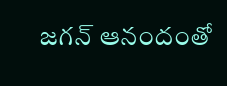జగన్ ఆనందంతో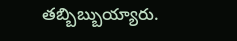తబ్బిబ్బుయ్యారు.